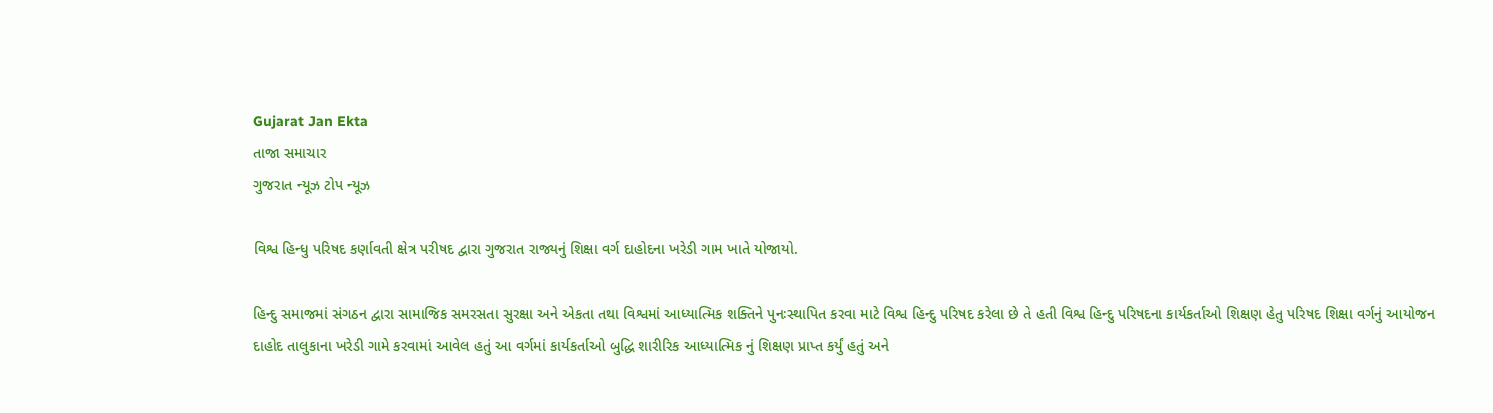Gujarat Jan Ekta
તાજા સમાચાર
ગુજરાત ન્યૂઝ ટોપ ન્યૂઝ

વિશ્વ હિન્ધુ પરિષદ કર્ણાવતી ક્ષેત્ર પરીષદ દ્વારા ગુજરાત રાજ્યનું શિક્ષા વર્ગ દાહોદના ખરેડી ગામ ખાતે યોજાયો.

હિન્દુ સમાજમાં સંગઠન દ્વારા સામાજિક સમરસતા સુરક્ષા અને એકતા તથા વિશ્વમાં આધ્યાત્મિક શક્તિને પુનઃસ્થાપિત કરવા માટે વિશ્વ હિન્દુ પરિષદ કરેલા છે તે હતી વિશ્વ હિન્દુ પરિષદના કાર્યકર્તાઓ શિક્ષણ હેતુ પરિષદ શિક્ષા વર્ગનું આયોજન દાહોદ તાલુકાના ખરેડી ગામે કરવામાં આવેલ હતું આ વર્ગમાં કાર્યકર્તાઓ બુદ્ધિ શારીરિક આધ્યાત્મિક નું શિક્ષણ પ્રાપ્ત કર્યું હતું અને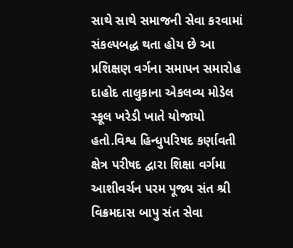સાથે સાથે સમાજની સેવા કરવામાં સંકલ્પબદ્ધ થતા હોય છે આ પ્રશિક્ષણ વર્ગના સમાપન સમારોહ દાહોદ તાલુકાના એકલવ્ય મોડેલ સ્કૂલ ખરેડી ખાતે યોજાયો હતો.વિશ્વ હિન્ધુપરિષદ કર્ણાવતી ક્ષેત્ર પરીષદ દ્વારા શિક્ષા વર્ગમા આશીવર્ચન પરમ પૂજ્ય સંત શ્રી વિક્રમદાસ બાપુ સંત સેવા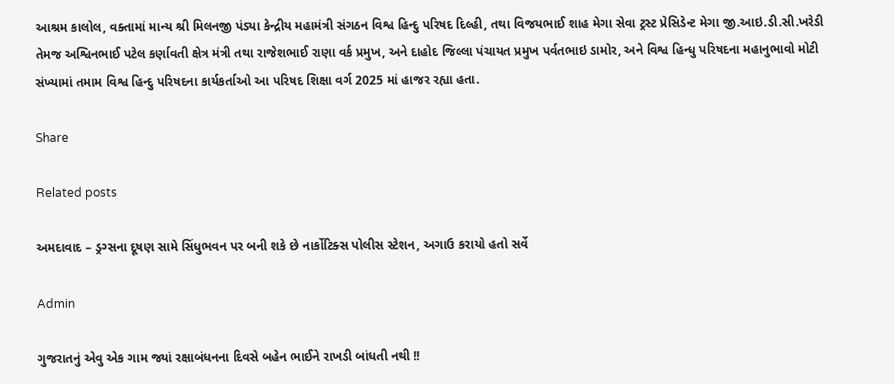આશ્રમ કાલોલ, વક્તામાં માન્ય શ્રી મિલનજી પંડ્યા કેન્દ્રીય મહામંત્રી સંગઠન વિશ્વ હિન્દુ પરિષદ દિલ્હી, તથા વિજયભાઈ શાહ મેગા સેવા ટ્રસ્ટ પ્રેસિડેન્ટ મેગા જી.આઇ.ડી.સી.ખરેડી તેમજ અશ્વિનભાઈ પટેલ કર્ણાવતી ક્ષેત્ર મંત્રી તથા રાજેશભાઈ રાણા વર્ક પ્રમુખ, અને દાહોદ જિલ્લા પંચાયત પ્રમુખ પર્વતભાઇ ડામોર, અને વિશ્વ હિન્ધુ પરિષદના મહાનુભાવો મોટી સંખ્યામાં તમામ વિશ્વ હિન્દુ પરિષદના કાર્યકર્તાઓ આ પરિષદ શિક્ષા વર્ગ 2025 માં હાજર રહ્યા હતા.

Share

Related posts

અમદાવાદ – ડ્રગ્સના દૂષણ સામે સિંધુભવન પર બની શકે છે નાર્કોટિક્સ પોલીસ સ્ટેશન, અગાઉ કરાયો હતો સર્વે

Admin

ગુજરાતનું એવુ એક ગામ જ્યાં રક્ષાબંધનના દિવસે બહેન ભાઈને રાખડી બાંધતી નથી !!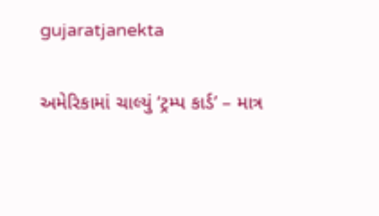gujaratjanekta

અમેરિકામાં ચાલ્યું ‘ટ્રમ્પ કાર્ડ’ – માત્ર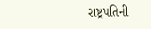રાષ્ટ્રપતિની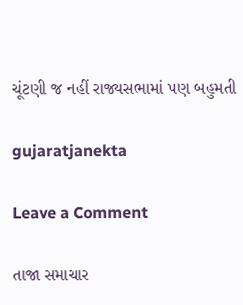ચૂંટણી જ નહીં રાજ્યસભામાં પણ બહુમતી

gujaratjanekta

Leave a Comment

તાજા સમાચાર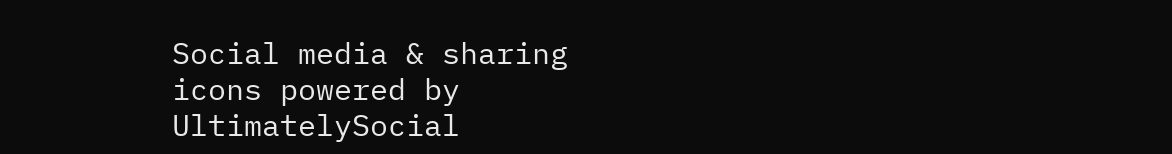Social media & sharing icons powered by UltimatelySocial